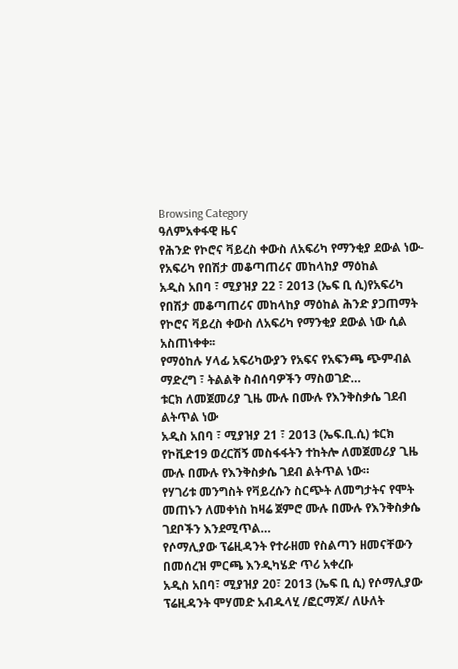Browsing Category
ዓለምአቀፋዊ ዜና
የሕንድ የኮሮና ቫይረስ ቀውስ ለአፍሪካ የማንቂያ ደውል ነው- የአፍሪካ የበሽታ መቆጣጠሪና መከላከያ ማዕከል
አዲስ አበባ ፣ ሚያዝያ 22 ፣ 2013 (ኤፍ ቢ ሲ)የአፍሪካ የበሽታ መቆጣጠሪና መከላከያ ማዕከል ሕንድ ያጋጠማት የኮሮና ቫይረስ ቀውስ ለአፍሪካ የማንቂያ ደውል ነው ሲል አስጠነቀቀ፡፡
የማዕከሉ ሃላፊ አፍሪካውያን የአፍና የአፍንጫ ጭምብል ማድረግ ፣ ትልልቅ ስብሰባዎችን ማስወገድ…
ቱርክ ለመጀመሪያ ጊዜ ሙሉ በሙሉ የእንቅስቃሴ ገደብ ልትጥል ነው
አዲስ አበባ ፣ ሚያዝያ 21 ፣ 2013 (ኤፍ.ቢ.ሲ) ቱርክ የኮቪድ19 ወረርሽኝ መስፋፋትን ተከትሎ ለመጀመሪያ ጊዜ ሙሉ በሙሉ የእንቅስቃሴ ገደብ ልትጥል ነው።
የሃገሪቱ መንግስት የቫይረሱን ስርጭት ለመግታትና የሞት መጠኑን ለመቀነስ ከዛሬ ጀምሮ ሙሉ በሙሉ የእንቅስቃሴ ገደቦችን እንደሚጥል…
የሶማሊያው ፕሬዚዳንት የተራዘመ የስልጣን ዘመናቸውን በመሰረዝ ምርጫ እንዲካሄድ ጥሪ አቀረቡ
አዲስ አበባ፣ ሚያዝያ 20፣ 2013 (ኤፍ ቢ ሲ) የሶማሊያው ፕሬዚዳንት ሞሃመድ አብዱላሂ /ፎርማጆ/ ለሁለት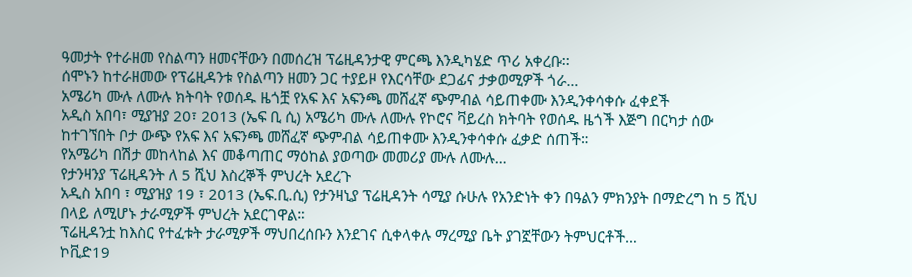ዓመታት የተራዘመ የስልጣን ዘመናቸውን በመሰረዝ ፕሬዚዳንታዊ ምርጫ እንዲካሄድ ጥሪ አቀረቡ፡፡
ሰሞኑን ከተራዘመው የፕሬዚዳንቱ የስልጣን ዘመን ጋር ተያይዞ የእርሳቸው ደጋፊና ታቃወሚዎች ጎራ…
አሜሪካ ሙሉ ለሙሉ ክትባት የወሰዱ ዜጎቿ የአፍ እና አፍንጫ መሸፈኛ ጭምብል ሳይጠቀሙ እንዲንቀሳቀሱ ፈቀደች
አዲስ አበባ፣ ሚያዝያ 20፣ 2013 (ኤፍ ቢ ሲ) አሜሪካ ሙሉ ለሙሉ የኮሮና ቫይረስ ክትባት የወሰዱ ዜጎች እጅግ በርካታ ሰው ከተገኘበት ቦታ ውጭ የአፍ እና አፍንጫ መሸፈኛ ጭምብል ሳይጠቀሙ እንዲንቀሳቀሱ ፈቃድ ሰጠች።
የአሜሪካ በሽታ መከላከል እና መቆጣጠር ማዕከል ያወጣው መመሪያ ሙሉ ለሙሉ…
የታንዛንያ ፕሬዚዳንት ለ 5 ሺህ እስረኞች ምህረት አደረጉ
አዲስ አበባ ፣ ሚያዝያ 19 ፣ 2013 (ኤፍ.ቢ.ሲ) የታንዛኒያ ፕሬዚዳንት ሳሚያ ሱሁሉ የአንድነት ቀን በዓልን ምክንያት በማድረግ ከ 5 ሺህ በላይ ለሚሆኑ ታራሚዎች ምህረት አደርገዋል።
ፕሬዚዳንቷ ከእስር የተፈቱት ታራሚዎች ማህበረሰቡን እንደገና ሲቀላቀሉ ማረሚያ ቤት ያገኟቸውን ትምህርቶች…
ኮቪድ19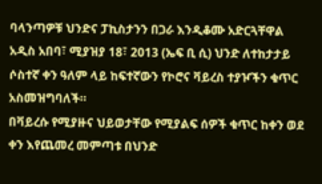ባላንጣዎቹ ህንድና ፓኪስታንን በጋራ እንዲቆሙ አድርጓቸዋል
አዲስ አበባ፣ ሚያዝያ 18፣ 2013 (ኤፍ ቢ ሲ) ህንድ ለተከታታይ ሶስተኛ ቀን ዓለም ላይ ከፍተኛውን የኮሮና ቫይረስ ተያዦችን ቁጥር አስመዝግባለች።
በቫይረሱ የሚያዙና ህይወታቸው የሚያልፍ ሰዎች ቁጥር ከቀን ወደ ቀን እየጨመረ መምጣቱ በህንድ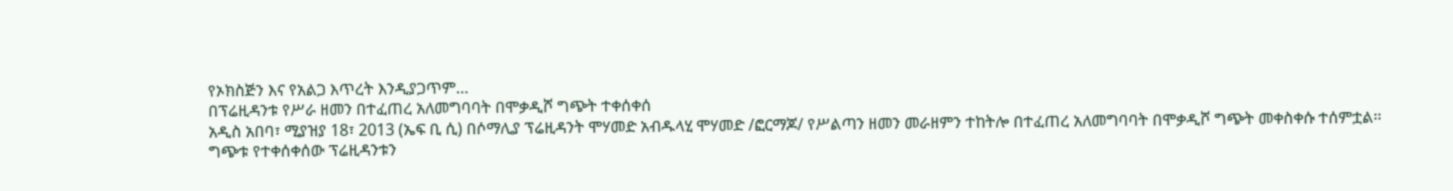የኦክስጅን እና የአልጋ እጥረት እንዲያጋጥም…
በፕሬዚዳንቱ የሥራ ዘመን በተፈጠረ አለመግባባት በሞቃዲሾ ግጭት ተቀሰቀሰ
አዲስ አበባ፣ ሚያዝያ 18፣ 2013 (ኤፍ ቢ ሲ) በሶማሊያ ፕሬዚዳንት ሞሃመድ አብዱላሂ ሞሃመድ /ፎርማጆ/ የሥልጣን ዘመን መራዘምን ተከትሎ በተፈጠረ አለመግባባት በሞቃዲሾ ግጭት መቀስቀሱ ተሰምቷል፡፡
ግጭቱ የተቀሰቀሰው ፕሬዚዳንቱን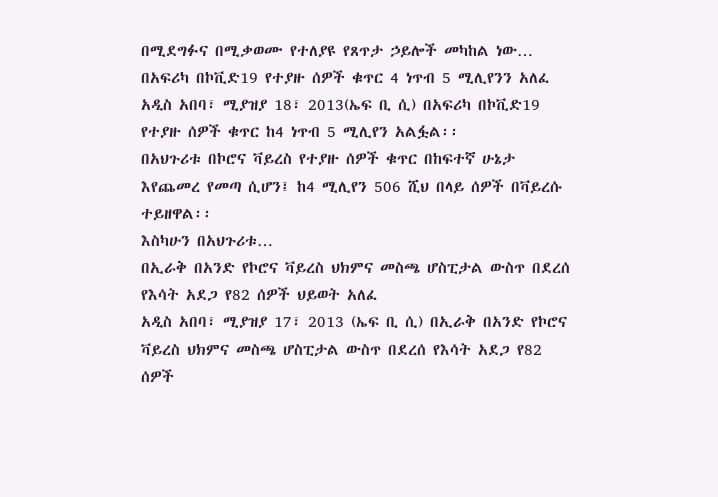በሚደግፉና በሚቃወሙ የተለያዩ የጸጥታ ኃይሎች መካከል ነው…
በአፍሪካ በኮቪድ19 የተያዙ ሰዎች ቁጥር 4 ነጥብ 5 ሚሊየንን አለፈ
አዲስ አበባ፣ ሚያዝያ 18፣ 2013(ኤፍ ቢ ሲ) በአፍሪካ በኮቪድ19 የተያዙ ሰዎች ቁጥር ከ4 ነጥብ 5 ሚሊየን አልፏል፡፡
በአህጉሪቱ በኮሮና ቫይረስ የተያዙ ሰዎች ቁጥር በከፍተኛ ሁኔታ እየጨመረ የመጣ ሲሆን፤ ከ4 ሚሊየን 506 ሺህ በላይ ሰዎች በቫይረሱ ተይዘዋል፡፡
እስካሁን በአህጉሪቱ…
በኢራቅ በአንድ የኮሮና ቫይረስ ህክምና መስጫ ሆስፒታል ውስጥ በደረሰ የእሳት አደጋ የ82 ሰዎች ህይወት አለፈ
አዲስ አበባ፣ ሚያዝያ 17፣ 2013 (ኤፍ ቢ ሲ) በኢራቅ በአንድ የኮሮና ቫይረስ ህክምና መስጫ ሆስፒታል ውስጥ በደረሰ የእሳት አደጋ የ82 ሰዎች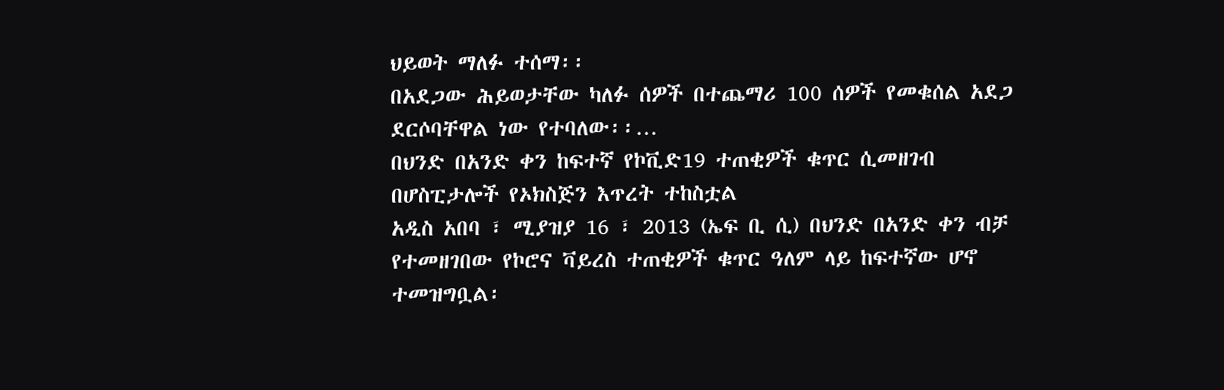ህይወት ማለፉ ተሰማ፡፡
በአደጋው ሕይወታቸው ካለፉ ሰዎች በተጨማሪ 100 ሰዎች የመቁሰል አደጋ ደርሶባቸዋል ነው የተባለው፡፡…
በህንድ በአንድ ቀን ከፍተኛ የኮቪድ19 ተጠቂዎች ቁጥር ሲመዘገብ በሆስፒታሎች የኦክስጅን እጥረት ተከስቷል
አዲስ አበባ ፣ ሚያዝያ 16 ፣ 2013 (ኤፍ ቢ ሲ) በህንድ በአንድ ቀን ብቻ የተመዘገበው የኮሮና ቫይረስ ተጠቂዎች ቁጥር ዓለም ላይ ከፍተኛው ሆኖ ተመዝግቧል፡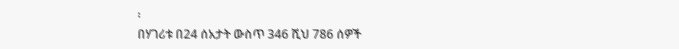፡
በሃገሪቱ በ24 ሰአታት ውስጥ 346 ሺህ 786 ሰዎች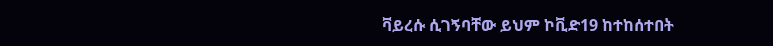ቫይረሱ ሲገኝባቸው ይህም ኮቪድ19 ከተከሰተበት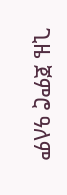ጊዜ ጀምሮ ዓለም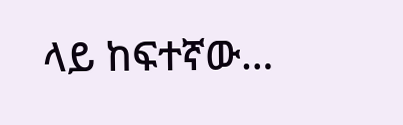ላይ ከፍተኛው…